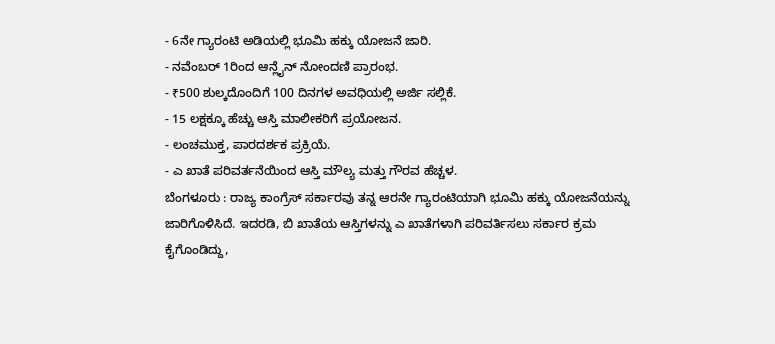- 6ನೇ ಗ್ಯಾರಂಟಿ ಅಡಿಯಲ್ಲಿ ಭೂಮಿ ಹಕ್ಕು ಯೋಜನೆ ಜಾರಿ.
- ನವೆಂಬರ್ 1ರಿಂದ ಆನ್ಲೈನ್ ನೋಂದಣಿ ಪ್ರಾರಂಭ.
- ₹500 ಶುಲ್ಕದೊಂದಿಗೆ 100 ದಿನಗಳ ಅವಧಿಯಲ್ಲಿ ಅರ್ಜಿ ಸಲ್ಲಿಕೆ.
- 15 ಲಕ್ಷಕ್ಕೂ ಹೆಚ್ಚು ಆಸ್ತಿ ಮಾಲೀಕರಿಗೆ ಪ್ರಯೋಜನ.
- ಲಂಚಮುಕ್ತ, ಪಾರದರ್ಶಕ ಪ್ರಕ್ರಿಯೆ.
- ಎ ಖಾತೆ ಪರಿವರ್ತನೆಯಿಂದ ಆಸ್ತಿ ಮೌಲ್ಯ ಮತ್ತು ಗೌರವ ಹೆಚ್ಚಳ.
ಬೆಂಗಳೂರು : ರಾಜ್ಯ ಕಾಂಗ್ರೆಸ್ ಸರ್ಕಾರವು ತನ್ನ ಆರನೇ ಗ್ಯಾರಂಟಿಯಾಗಿ ಭೂಮಿ ಹಕ್ಕು ಯೋಜನೆಯನ್ನು ಜಾರಿಗೊಳಿಸಿದೆ. ಇದರಡಿ, ಬಿ ಖಾತೆಯ ಆಸ್ತಿಗಳನ್ನು ಎ ಖಾತೆಗಳಾಗಿ ಪರಿವರ್ತಿಸಲು ಸರ್ಕಾರ ಕ್ರಮ ಕೈಗೊಂಡಿದ್ದು,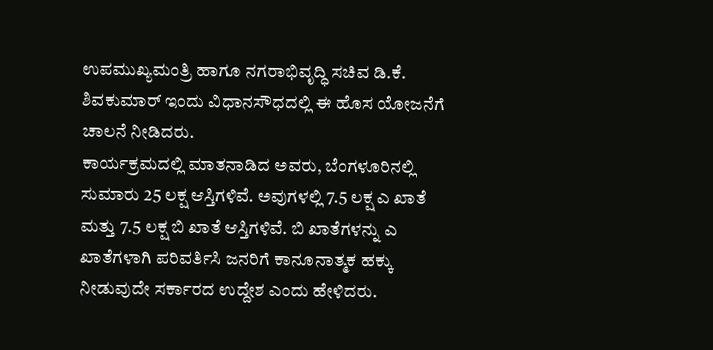ಉಪಮುಖ್ಯಮಂತ್ರಿ ಹಾಗೂ ನಗರಾಭಿವೃದ್ಧಿ ಸಚಿವ ಡಿ.ಕೆ. ಶಿವಕುಮಾರ್ ಇಂದು ವಿಧಾನಸೌಧದಲ್ಲಿ ಈ ಹೊಸ ಯೋಜನೆಗೆ ಚಾಲನೆ ನೀಡಿದರು.
ಕಾರ್ಯಕ್ರಮದಲ್ಲಿ ಮಾತನಾಡಿದ ಅವರು, ಬೆಂಗಳೂರಿನಲ್ಲಿ ಸುಮಾರು 25 ಲಕ್ಷ ಆಸ್ತಿಗಳಿವೆ. ಅವುಗಳಲ್ಲಿ 7.5 ಲಕ್ಷ ಎ ಖಾತೆ ಮತ್ತು 7.5 ಲಕ್ಷ ಬಿ ಖಾತೆ ಆಸ್ತಿಗಳಿವೆ. ಬಿ ಖಾತೆಗಳನ್ನು ಎ ಖಾತೆಗಳಾಗಿ ಪರಿವರ್ತಿಸಿ ಜನರಿಗೆ ಕಾನೂನಾತ್ಮಕ ಹಕ್ಕು ನೀಡುವುದೇ ಸರ್ಕಾರದ ಉದ್ದೇಶ ಎಂದು ಹೇಳಿದರು.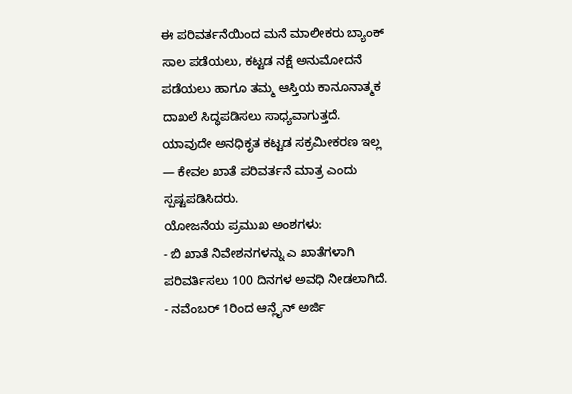ಈ ಪರಿವರ್ತನೆಯಿಂದ ಮನೆ ಮಾಲೀಕರು ಬ್ಯಾಂಕ್ ಸಾಲ ಪಡೆಯಲು, ಕಟ್ಟಡ ನಕ್ಷೆ ಅನುಮೋದನೆ ಪಡೆಯಲು ಹಾಗೂ ತಮ್ಮ ಆಸ್ತಿಯ ಕಾನೂನಾತ್ಮಕ ದಾಖಲೆ ಸಿದ್ಧಪಡಿಸಲು ಸಾಧ್ಯವಾಗುತ್ತದೆ. ಯಾವುದೇ ಅನಧಿಕೃತ ಕಟ್ಟಡ ಸಕ್ರಮೀಕರಣ ಇಲ್ಲ — ಕೇವಲ ಖಾತೆ ಪರಿವರ್ತನೆ ಮಾತ್ರ ಎಂದು ಸ್ಪಷ್ಟಪಡಿಸಿದರು.
ಯೋಜನೆಯ ಪ್ರಮುಖ ಅಂಶಗಳು:
- ಬಿ ಖಾತೆ ನಿವೇಶನಗಳನ್ನು ಎ ಖಾತೆಗಳಾಗಿ ಪರಿವರ್ತಿಸಲು 100 ದಿನಗಳ ಅವಧಿ ನೀಡಲಾಗಿದೆ.
- ನವೆಂಬರ್ 1ರಿಂದ ಆನ್ಲೈನ್ ಅರ್ಜಿ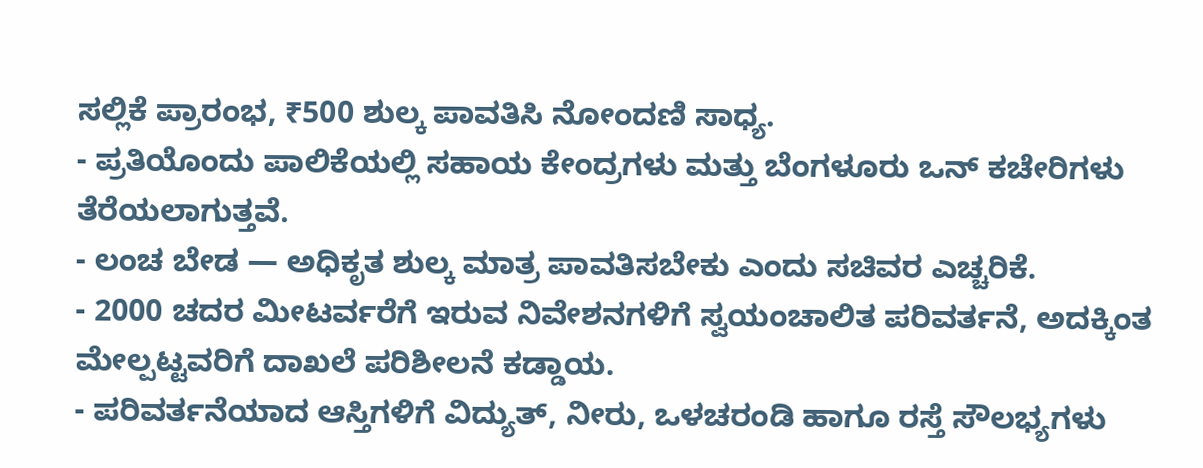ಸಲ್ಲಿಕೆ ಪ್ರಾರಂಭ, ₹500 ಶುಲ್ಕ ಪಾವತಿಸಿ ನೋಂದಣಿ ಸಾಧ್ಯ.
- ಪ್ರತಿಯೊಂದು ಪಾಲಿಕೆಯಲ್ಲಿ ಸಹಾಯ ಕೇಂದ್ರಗಳು ಮತ್ತು ಬೆಂಗಳೂರು ಒನ್ ಕಚೇರಿಗಳು ತೆರೆಯಲಾಗುತ್ತವೆ.
- ಲಂಚ ಬೇಡ — ಅಧಿಕೃತ ಶುಲ್ಕ ಮಾತ್ರ ಪಾವತಿಸಬೇಕು ಎಂದು ಸಚಿವರ ಎಚ್ಚರಿಕೆ.
- 2000 ಚದರ ಮೀಟರ್ವರೆಗೆ ಇರುವ ನಿವೇಶನಗಳಿಗೆ ಸ್ವಯಂಚಾಲಿತ ಪರಿವರ್ತನೆ, ಅದಕ್ಕಿಂತ ಮೇಲ್ಪಟ್ಟವರಿಗೆ ದಾಖಲೆ ಪರಿಶೀಲನೆ ಕಡ್ಡಾಯ.
- ಪರಿವರ್ತನೆಯಾದ ಆಸ್ತಿಗಳಿಗೆ ವಿದ್ಯುತ್, ನೀರು, ಒಳಚರಂಡಿ ಹಾಗೂ ರಸ್ತೆ ಸೌಲಭ್ಯಗಳು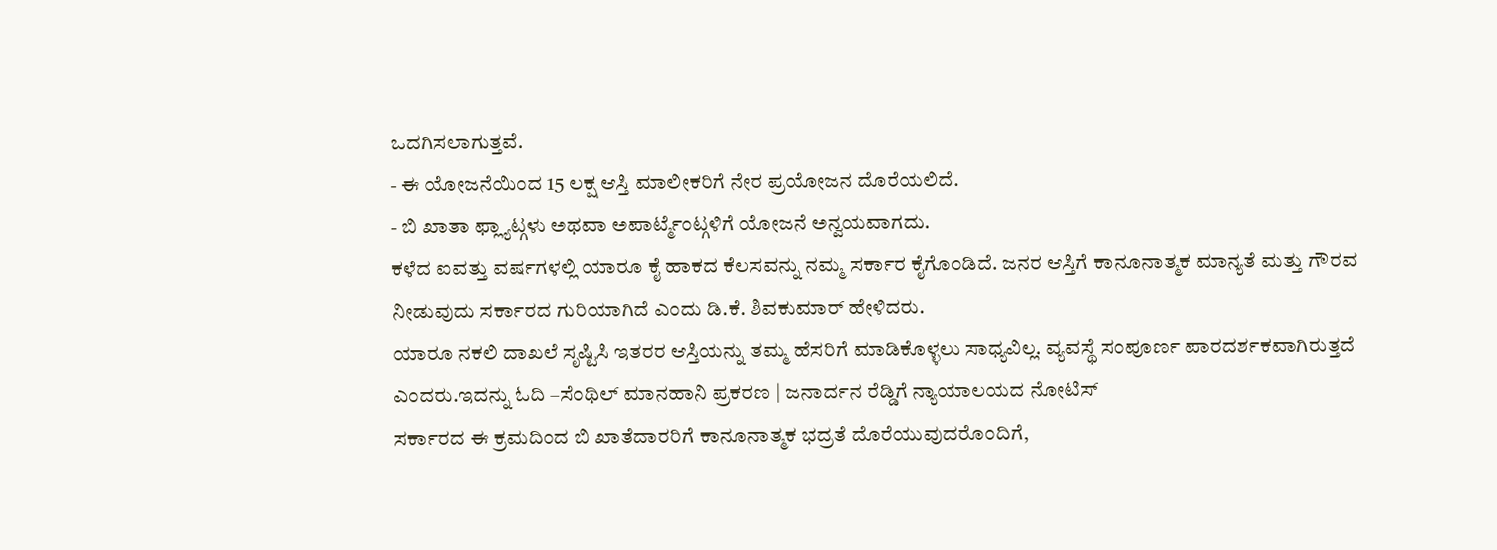ಒದಗಿಸಲಾಗುತ್ತವೆ.
- ಈ ಯೋಜನೆಯಿಂದ 15 ಲಕ್ಷ ಆಸ್ತಿ ಮಾಲೀಕರಿಗೆ ನೇರ ಪ್ರಯೋಜನ ದೊರೆಯಲಿದೆ.
- ಬಿ ಖಾತಾ ಫ್ಲ್ಯಾಟ್ಗಳು ಅಥವಾ ಅಪಾರ್ಟ್ಮೆಂಟ್ಗಳಿಗೆ ಯೋಜನೆ ಅನ್ವಯವಾಗದು.
ಕಳೆದ ಐವತ್ತು ವರ್ಷಗಳಲ್ಲಿ ಯಾರೂ ಕೈ ಹಾಕದ ಕೆಲಸವನ್ನು ನಮ್ಮ ಸರ್ಕಾರ ಕೈಗೊಂಡಿದೆ. ಜನರ ಆಸ್ತಿಗೆ ಕಾನೂನಾತ್ಮಕ ಮಾನ್ಯತೆ ಮತ್ತು ಗೌರವ ನೀಡುವುದು ಸರ್ಕಾರದ ಗುರಿಯಾಗಿದೆ ಎಂದು ಡಿ.ಕೆ. ಶಿವಕುಮಾರ್ ಹೇಳಿದರು.
ಯಾರೂ ನಕಲಿ ದಾಖಲೆ ಸೃಷ್ಟಿಸಿ ಇತರರ ಆಸ್ತಿಯನ್ನು ತಮ್ಮ ಹೆಸರಿಗೆ ಮಾಡಿಕೊಳ್ಳಲು ಸಾಧ್ಯವಿಲ್ಲ. ವ್ಯವಸ್ಥೆ ಸಂಪೂರ್ಣ ಪಾರದರ್ಶಕವಾಗಿರುತ್ತದೆ ಎಂದರು.ಇದನ್ನು ಓದಿ –ಸೆಂಥಿಲ್ ಮಾನಹಾನಿ ಪ್ರಕರಣ | ಜನಾರ್ದನ ರೆಡ್ಡಿಗೆ ನ್ಯಾಯಾಲಯದ ನೋಟಿಸ್
ಸರ್ಕಾರದ ಈ ಕ್ರಮದಿಂದ ಬಿ ಖಾತೆದಾರರಿಗೆ ಕಾನೂನಾತ್ಮಕ ಭದ್ರತೆ ದೊರೆಯುವುದರೊಂದಿಗೆ,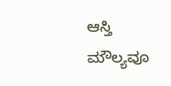ಆಸ್ತಿ ಮೌಲ್ಯವೂ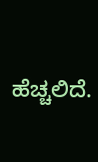ಹೆಚ್ಚಲಿದೆ.